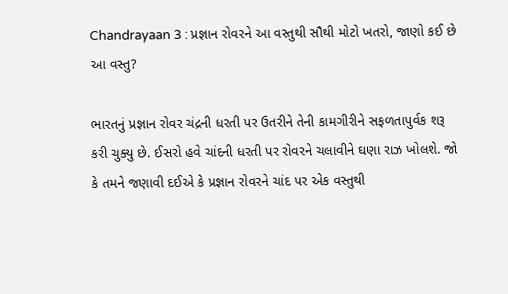Chandrayaan 3 : પ્રજ્ઞાન રોવરને આ વસ્તુથી સૌથી મોટો ખતરો, જાણો કઈ છે આ વસ્તુ?

ભારતનું પ્રજ્ઞાન રોવર ચંદ્રની ધરતી પર ઉતરીને તેની કામગીરીને સફળતાપુર્વક શરૂ કરી ચુક્યુ છે. ઈસરો હવે ચાંદની ધરતી પર રોવરને ચલાવીને ઘણા રાઝ ખોલશે. જો કે તમને જણાવી દઈએ કે પ્રજ્ઞાન રોવરને ચાંદ પર એક વસ્તુથી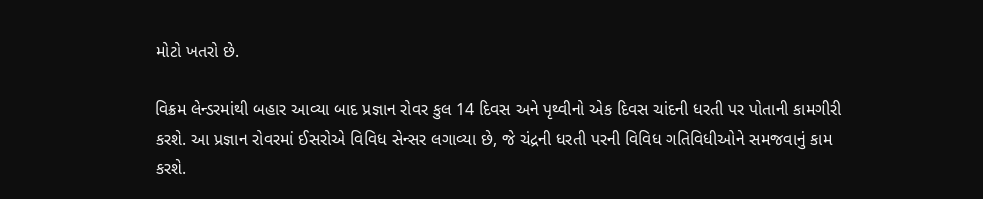મોટો ખતરો છે.

વિક્રમ લેન્ડરમાંથી બહાર આવ્યા બાદ પ્રજ્ઞાન રોવર કુલ 14 દિવસ અને પૃથ્વીનો એક દિવસ ચાંદની ધરતી પર પોતાની કામગીરી કરશે. આ પ્રજ્ઞાન રોવરમાં ઈસરોએ વિવિધ સેન્સર લગાવ્યા છે, જે ચંદ્રની ધરતી પરની વિવિધ ગતિવિધીઓને સમજવાનું કામ કરશે.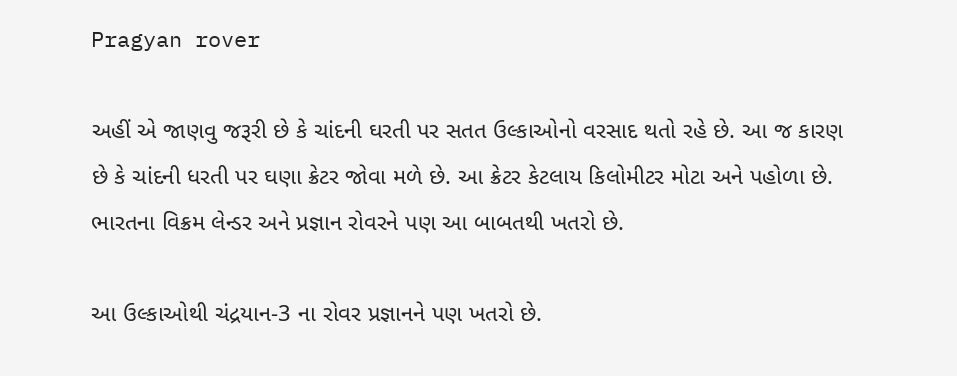Pragyan rover

અહીં એ જાણવુ જરૂરી છે કે ચાંદની ઘરતી પર સતત ઉલ્કાઓનો વરસાદ થતો રહે છે. આ જ કારણ છે કે ચાંદની ધરતી પર ઘણા ક્રેટર જોવા મળે છે. આ ક્રેટર કેટલાય કિલોમીટર મોટા અને પહોળા છે. ભારતના વિક્રમ લેન્ડર અને પ્રજ્ઞાન રોવરને પણ આ બાબતથી ખતરો છે.

આ ઉલ્કાઓથી ચંદ્રયાન-3 ના રોવર પ્રજ્ઞાનને પણ ખતરો છે.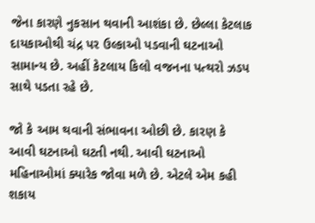જેના કારણે નુકસાન થવાની આશંકા છે. છેલ્લા કેટલાક દાયકાઓથી ચંદ્ર પર ઉલ્કાઓ પડવાની ઘટનાઓ સામાન્ય છે. અહીં કેટલાય કિલો વજનના પત્થરો ઝડપ સાથે પડતા રહે છે.

જો કે આમ થવાની સંભાવના ઓછી છે. કારણ કે આવી ઘટનાઓ ઘટતી નથી. આવી ઘટનાઓ મહિનાઓમાં ક્યારેક જોવા મળે છે. એટલે એમ કહી શકાય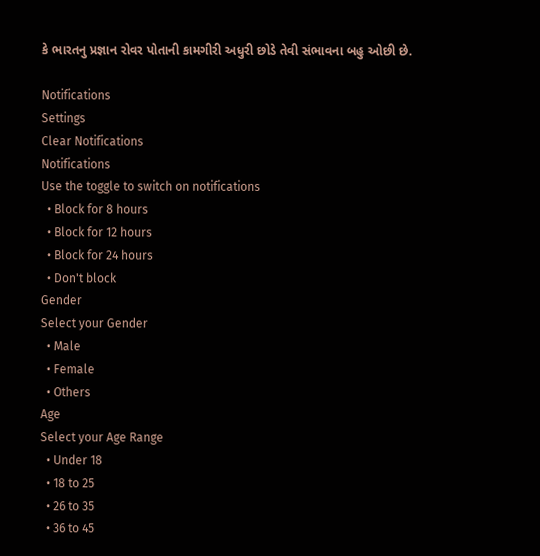કે ભારતનુ પ્રજ્ઞાન રોવર પોતાની કામગીરી અધુરી છોડે તેવી સંભાવના બહુ ઓછી છે.

Notifications
Settings
Clear Notifications
Notifications
Use the toggle to switch on notifications
  • Block for 8 hours
  • Block for 12 hours
  • Block for 24 hours
  • Don't block
Gender
Select your Gender
  • Male
  • Female
  • Others
Age
Select your Age Range
  • Under 18
  • 18 to 25
  • 26 to 35
  • 36 to 45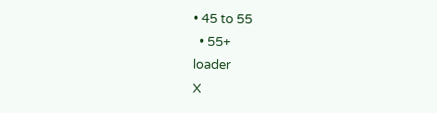• 45 to 55
  • 55+
loader
X